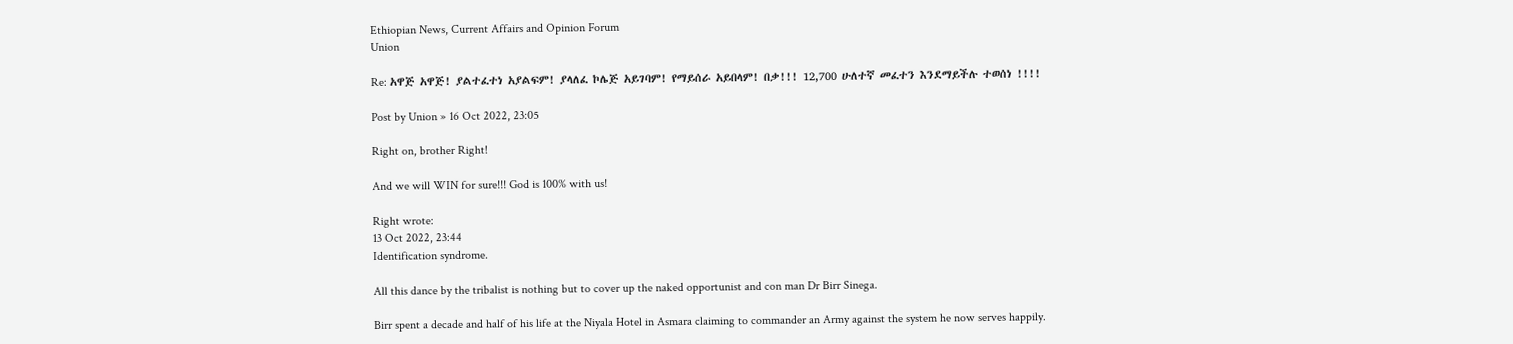Ethiopian News, Current Affairs and Opinion Forum
Union

Re: አዋጅ አዋጅ! ያልተፈተነ አያልፍም! ያላለፈ ኮሌጅ አይገባም! የማይሰራ አይበላም! በቃ!!! 12,700 ሁለተኛ መፈተን እንደማይችሉ ተወሰነ !!!!

Post by Union » 16 Oct 2022, 23:05

Right on, brother Right!

And we will WIN for sure!!! God is 100% with us!

Right wrote:
13 Oct 2022, 23:44
Identification syndrome.

All this dance by the tribalist is nothing but to cover up the naked opportunist and con man Dr Birr Sinega.

Birr spent a decade and half of his life at the Niyala Hotel in Asmara claiming to commander an Army against the system he now serves happily.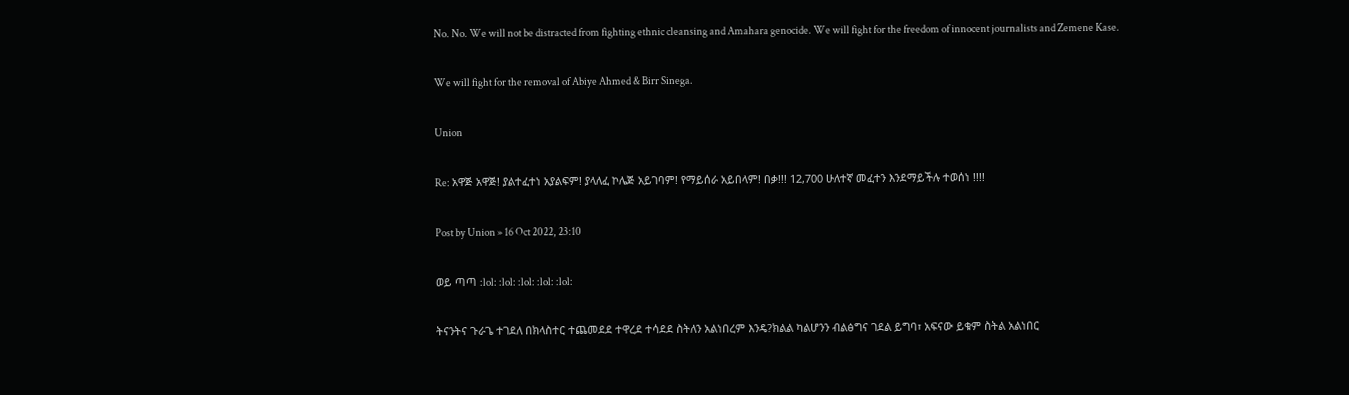No. No. We will not be distracted from fighting ethnic cleansing and Amahara genocide. We will fight for the freedom of innocent journalists and Zemene Kase.

We will fight for the removal of Abiye Ahmed & Birr Sinega.

Union

Re: አዋጅ አዋጅ! ያልተፈተነ አያልፍም! ያላለፈ ኮሌጅ አይገባም! የማይሰራ አይበላም! በቃ!!! 12,700 ሁለተኛ መፈተን እንደማይችሉ ተወሰነ !!!!

Post by Union » 16 Oct 2022, 23:10

ወይ ጣጣ :lol: :lol: :lol: :lol: :lol:

ትናንትና ጉራጌ ተገደለ በክላስተር ተጨመደደ ተዋረደ ተሳደደ ስትለን አልነበረም እንዴ?ክልል ካልሆንን ብልፅግና ገደል ይግባ፣ አፍናው ይቁም ስትል አልነበር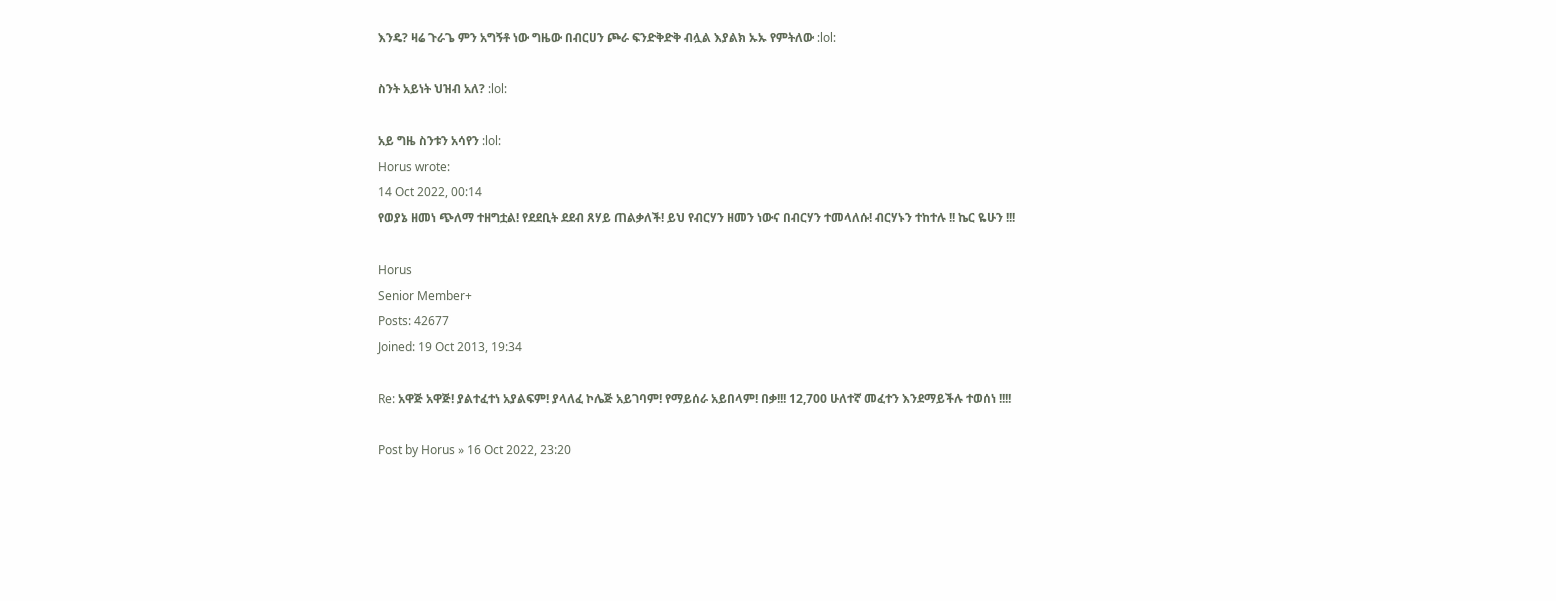እንዴ? ዛሬ ጉራጌ ምን አግኝቶ ነው ግዜው በብርሀን ጮራ ፍንድቅድቅ ብሏል እያልክ ኡኡ የምትለው :lol:

ስንት አይነት ህዝብ አለ? :lol:

አይ ግዜ ስንቱን አሳየን :lol:
Horus wrote:
14 Oct 2022, 00:14
የወያኔ ዘመነ ጭለማ ተዘግቷል! የደደቢት ደደብ ጸሃይ ጠልቃለች! ይህ የብርሃን ዘመን ነውና በብርሃን ተመላለሱ! ብርሃኑን ተከተሉ !! ኬር ዬሁን !!!

Horus
Senior Member+
Posts: 42677
Joined: 19 Oct 2013, 19:34

Re: አዋጅ አዋጅ! ያልተፈተነ አያልፍም! ያላለፈ ኮሌጅ አይገባም! የማይሰራ አይበላም! በቃ!!! 12,700 ሁለተኛ መፈተን እንደማይችሉ ተወሰነ !!!!

Post by Horus » 16 Oct 2022, 23:20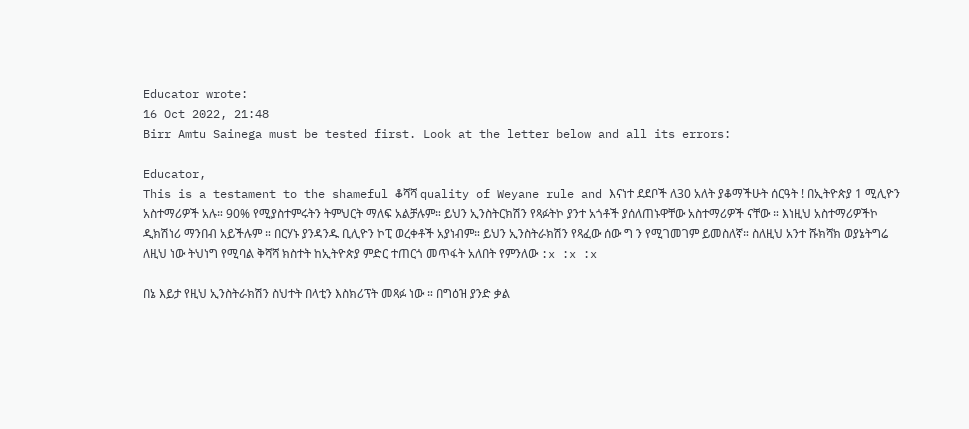Educator wrote:
16 Oct 2022, 21:48
Birr Amtu Sainega must be tested first. Look at the letter below and all its errors:

Educator,
This is a testament to the shameful ቆሻሻ quality of Weyane rule and እናነተ ደደቦች ለ30 አለት ያቆማችሁት ሰርዓት ! በኢትዮጵያ 1 ሚሊዮን አስተማሪዎች አሉ። 90% የሚያስተምሩትን ትምህርት ማለፍ አልቻሉም። ይህን ኢንስትርክሽን የጻፉትኮ ያንተ አጎቶች ያሰለጠኑዋቸው አስተማሪዎች ናቸው ። እነዚህ አስተማሪዎችኮ ዲክሽነሪ ማንበብ አይችሉም ። በርሃኑ ያንዳንዱ ቢሊዮን ኮፒ ወረቀቶች አያነብም። ይህን ኢንስትራክሽን የጻፈው ሰው ግ ን የሚገመገም ይመስለኛ። ስለዚህ አንተ ሹክሻክ ወያኔትግሬ ለዚህ ነው ትህነግ የሚባል ቅሻሻ ክስተት ከኢትዮጵያ ምድር ተጠርጎ መጥፋት አለበት የምንለው :x :x :x

በኔ እይታ የዚህ ኢንስትራክሽን ስህተት በላቲን እስክሪፕት መጻፉ ነው ። በግዕዝ ያንድ ቃል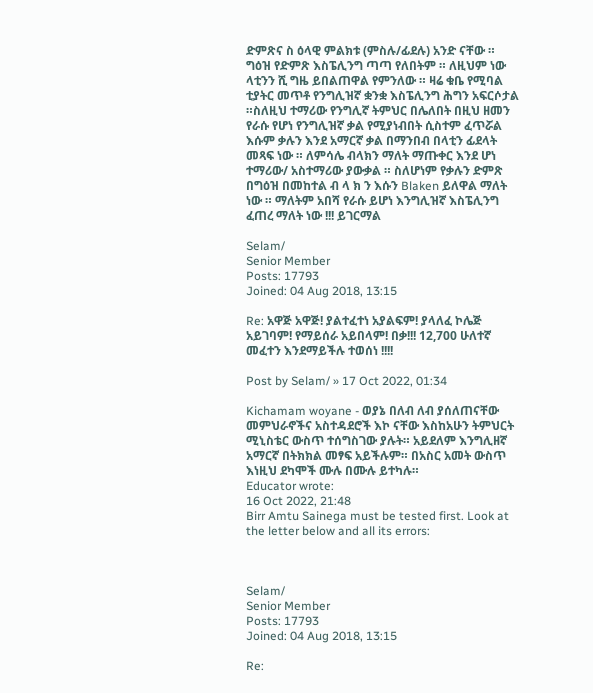ድምጽና ስ ዕላዊ ምልክቱ (ምስሉ/ፊደሉ) አንድ ናቸው ። ግዕዝ የድምጽ እስፔሊንግ ጣጣ የለበትም ። ለዚህም ነው ላቲንን ሺ ግዜ ይበልጠዋል የምንለው ። ዛሬ ቁቤ የሚባል ቲያትር መጥቶ የንግሊዝኛ ቋንቋ እስፔሊንግ ሕግን አፍርሶታል ።ስለዚህ ተማሪው የንግሊኛ ትምህር በሌለበት በዚህ ዘመን የራሱ የሆነ የንግሊዝኛ ቃል የሚያነብበት ሲስተም ፈጥሯል እሱም ቃሉን እንደ አማርኛ ቃል በማንበብ በላቲን ፊደላት መጻፍ ነው ። ለምሳሌ ብላክን ማለት ማጡቀር እንደ ሆነ ተማሪው/ አስተማሪው ያውቃል ። ስለሆነም የቃሉን ድምጽ በግዕዝ በመከተል ብ ላ ክ ን እሱን Blaken ይለዋል ማለት ነው ። ማለትም አበሻ የራሱ ይሆነ እንግሊዝኛ እስፔሊንግ ፈጠረ ማለት ነው !!! ይገርማል

Selam/
Senior Member
Posts: 17793
Joined: 04 Aug 2018, 13:15

Re: አዋጅ አዋጅ! ያልተፈተነ አያልፍም! ያላለፈ ኮሌጅ አይገባም! የማይሰራ አይበላም! በቃ!!! 12,700 ሁለተኛ መፈተን እንደማይችሉ ተወሰነ !!!!

Post by Selam/ » 17 Oct 2022, 01:34

Kichamam woyane - ወያኔ በለብ ለብ ያሰለጠናቸው መምህራኖችና አስተዳደሮች እኮ ናቸው እስከአሁን ትምህርት ሚኒስቴር ውስጥ ተሰግስገው ያሉት። አይደለም እንግሊዘኛ አማርኛ በትክክል መፃፍ አይችሉም። በአስር አመት ውስጥ እነዚህ ደካሞች ሙሉ በሙሉ ይተካሉ።
Educator wrote:
16 Oct 2022, 21:48
Birr Amtu Sainega must be tested first. Look at the letter below and all its errors:



Selam/
Senior Member
Posts: 17793
Joined: 04 Aug 2018, 13:15

Re: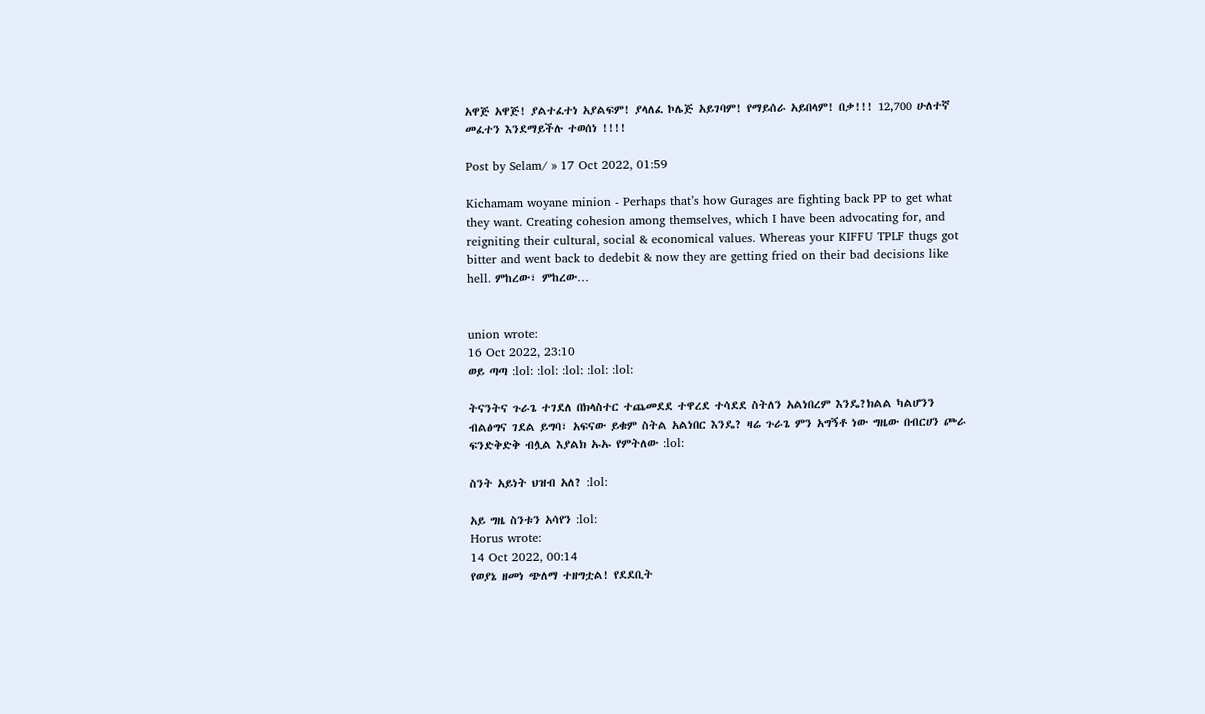አዋጅ አዋጅ! ያልተፈተነ አያልፍም! ያላለፈ ኮሌጅ አይገባም! የማይሰራ አይበላም! በቃ!!! 12,700 ሁለተኛ መፈተን እንደማይችሉ ተወሰነ !!!!

Post by Selam/ » 17 Oct 2022, 01:59

Kichamam woyane minion - Perhaps that’s how Gurages are fighting back PP to get what they want. Creating cohesion among themselves, which I have been advocating for, and reigniting their cultural, social & economical values. Whereas your KIFFU TPLF thugs got bitter and went back to dedebit & now they are getting fried on their bad decisions like hell. ምከረው፣ ምከረው…


union wrote:
16 Oct 2022, 23:10
ወይ ጣጣ :lol: :lol: :lol: :lol: :lol:

ትናንትና ጉራጌ ተገደለ በክላስተር ተጨመደደ ተዋረደ ተሳደደ ስትለን አልነበረም እንዴ?ክልል ካልሆንን ብልፅግና ገደል ይግባ፣ አፍናው ይቁም ስትል አልነበር እንዴ? ዛሬ ጉራጌ ምን አግኝቶ ነው ግዜው በብርሀን ጮራ ፍንድቅድቅ ብሏል እያልክ ኡኡ የምትለው :lol:

ስንት አይነት ህዝብ አለ? :lol:

አይ ግዜ ስንቱን አሳየን :lol:
Horus wrote:
14 Oct 2022, 00:14
የወያኔ ዘመነ ጭለማ ተዘግቷል! የደደቢት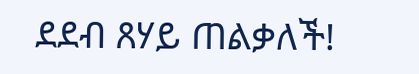ደደብ ጸሃይ ጠልቃለች!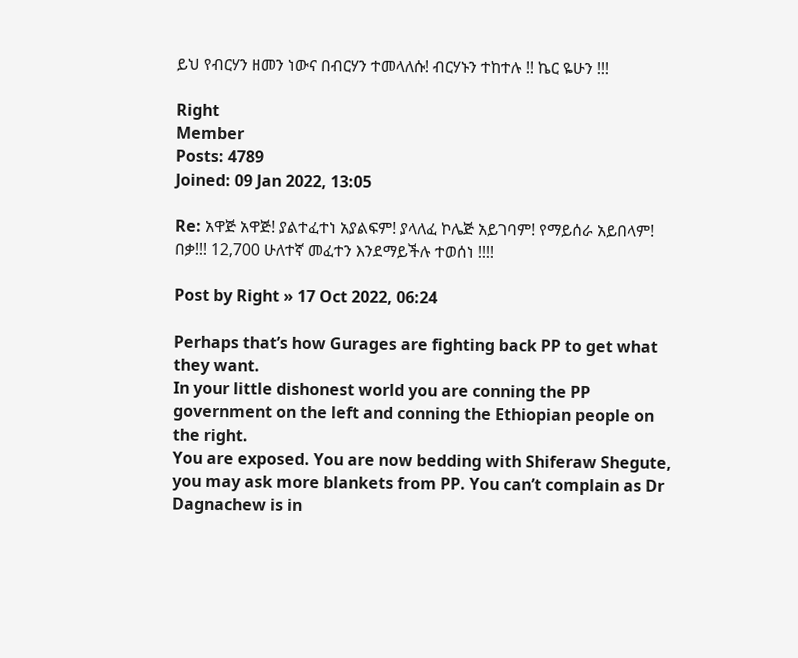ይህ የብርሃን ዘመን ነውና በብርሃን ተመላለሱ! ብርሃኑን ተከተሉ !! ኬር ዬሁን !!!

Right
Member
Posts: 4789
Joined: 09 Jan 2022, 13:05

Re: አዋጅ አዋጅ! ያልተፈተነ አያልፍም! ያላለፈ ኮሌጅ አይገባም! የማይሰራ አይበላም! በቃ!!! 12,700 ሁለተኛ መፈተን እንደማይችሉ ተወሰነ !!!!

Post by Right » 17 Oct 2022, 06:24

Perhaps that’s how Gurages are fighting back PP to get what they want.
In your little dishonest world you are conning the PP government on the left and conning the Ethiopian people on the right.
You are exposed. You are now bedding with Shiferaw Shegute, you may ask more blankets from PP. You can’t complain as Dr Dagnachew is in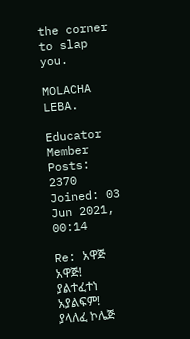the corner to slap you.

MOLACHA LEBA.

Educator
Member
Posts: 2370
Joined: 03 Jun 2021, 00:14

Re: አዋጅ አዋጅ! ያልተፈተነ አያልፍም! ያላለፈ ኮሌጅ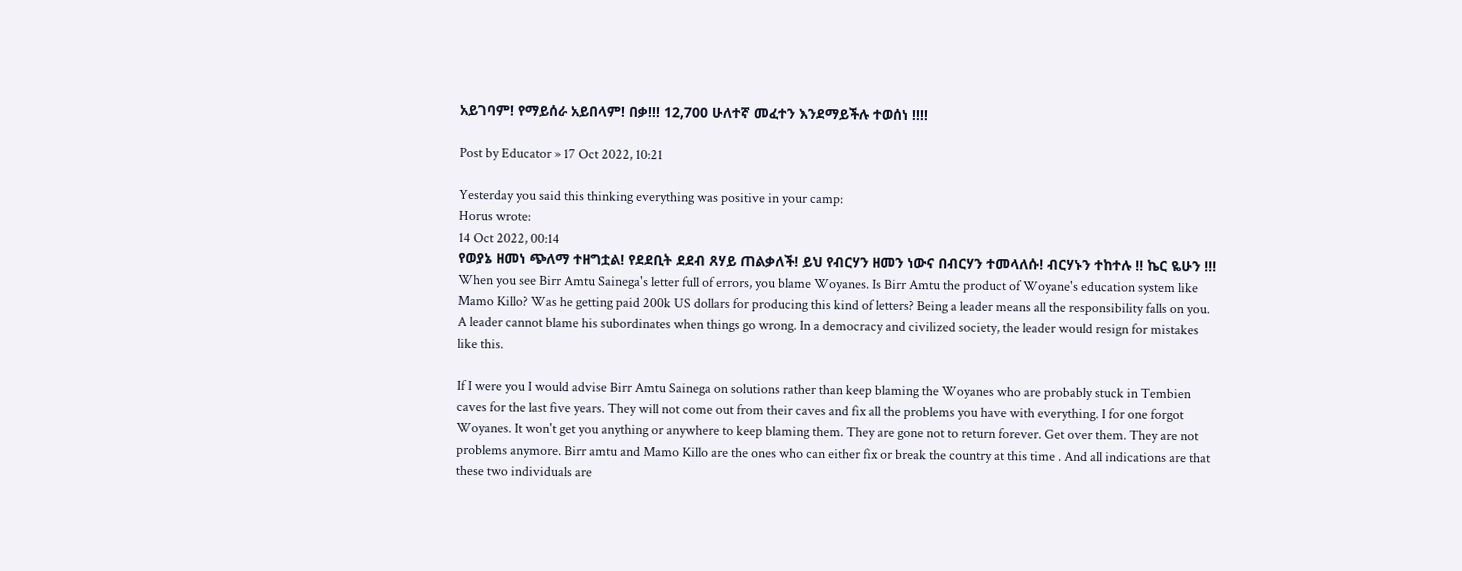አይገባም! የማይሰራ አይበላም! በቃ!!! 12,700 ሁለተኛ መፈተን እንደማይችሉ ተወሰነ !!!!

Post by Educator » 17 Oct 2022, 10:21

Yesterday you said this thinking everything was positive in your camp:
Horus wrote:
14 Oct 2022, 00:14
የወያኔ ዘመነ ጭለማ ተዘግቷል! የደደቢት ደደብ ጸሃይ ጠልቃለች! ይህ የብርሃን ዘመን ነውና በብርሃን ተመላለሱ! ብርሃኑን ተከተሉ !! ኬር ዬሁን !!!
When you see Birr Amtu Sainega's letter full of errors, you blame Woyanes. Is Birr Amtu the product of Woyane's education system like Mamo Killo? Was he getting paid 200k US dollars for producing this kind of letters? Being a leader means all the responsibility falls on you. A leader cannot blame his subordinates when things go wrong. In a democracy and civilized society, the leader would resign for mistakes like this.

If I were you I would advise Birr Amtu Sainega on solutions rather than keep blaming the Woyanes who are probably stuck in Tembien caves for the last five years. They will not come out from their caves and fix all the problems you have with everything. I for one forgot Woyanes. It won't get you anything or anywhere to keep blaming them. They are gone not to return forever. Get over them. They are not problems anymore. Birr amtu and Mamo Killo are the ones who can either fix or break the country at this time . And all indications are that these two individuals are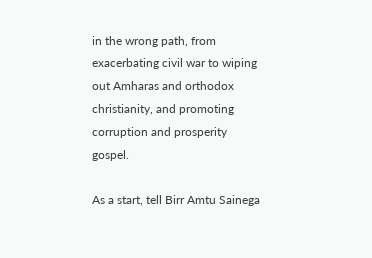in the wrong path, from exacerbating civil war to wiping out Amharas and orthodox christianity, and promoting corruption and prosperity gospel.

As a start, tell Birr Amtu Sainega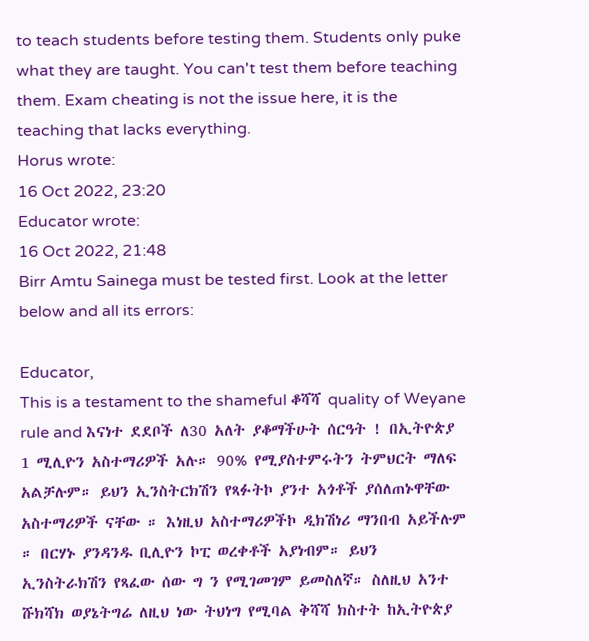to teach students before testing them. Students only puke what they are taught. You can't test them before teaching them. Exam cheating is not the issue here, it is the teaching that lacks everything.
Horus wrote:
16 Oct 2022, 23:20
Educator wrote:
16 Oct 2022, 21:48
Birr Amtu Sainega must be tested first. Look at the letter below and all its errors:

Educator,
This is a testament to the shameful ቆሻሻ quality of Weyane rule and እናነተ ደደቦች ለ30 አለት ያቆማችሁት ሰርዓት ! በኢትዮጵያ 1 ሚሊዮን አስተማሪዎች አሉ። 90% የሚያስተምሩትን ትምህርት ማለፍ አልቻሉም። ይህን ኢንስትርክሽን የጻፉትኮ ያንተ አጎቶች ያሰለጠኑዋቸው አስተማሪዎች ናቸው ። እነዚህ አስተማሪዎችኮ ዲክሽነሪ ማንበብ አይችሉም ። በርሃኑ ያንዳንዱ ቢሊዮን ኮፒ ወረቀቶች አያነብም። ይህን ኢንስትራክሽን የጻፈው ሰው ግ ን የሚገመገም ይመስለኛ። ስለዚህ አንተ ሹክሻክ ወያኔትግሬ ለዚህ ነው ትህነግ የሚባል ቅሻሻ ክስተት ከኢትዮጵያ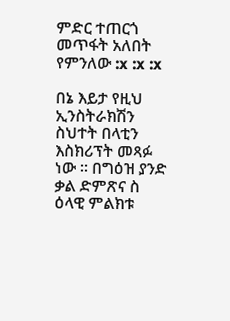ምድር ተጠርጎ መጥፋት አለበት የምንለው :x :x :x

በኔ እይታ የዚህ ኢንስትራክሽን ስህተት በላቲን እስክሪፕት መጻፉ ነው ። በግዕዝ ያንድ ቃል ድምጽና ስ ዕላዊ ምልክቱ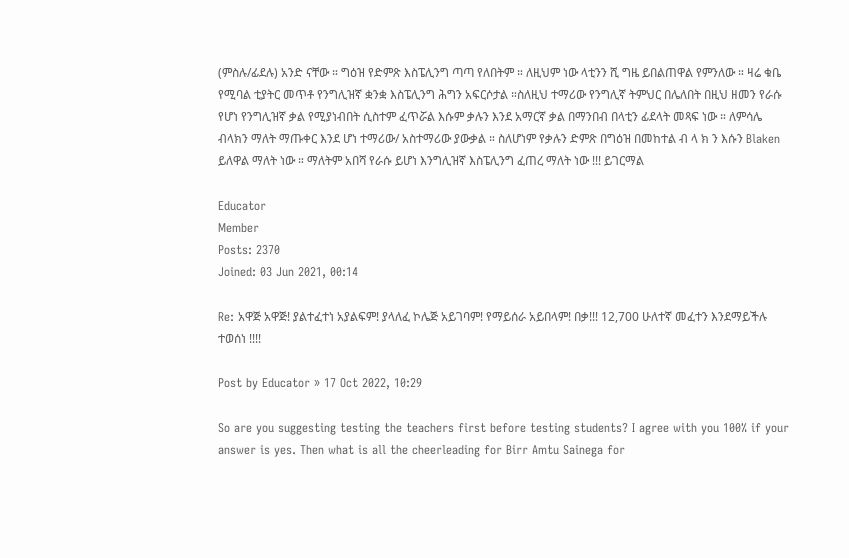(ምስሉ/ፊደሉ) አንድ ናቸው ። ግዕዝ የድምጽ እስፔሊንግ ጣጣ የለበትም ። ለዚህም ነው ላቲንን ሺ ግዜ ይበልጠዋል የምንለው ። ዛሬ ቁቤ የሚባል ቲያትር መጥቶ የንግሊዝኛ ቋንቋ እስፔሊንግ ሕግን አፍርሶታል ።ስለዚህ ተማሪው የንግሊኛ ትምህር በሌለበት በዚህ ዘመን የራሱ የሆነ የንግሊዝኛ ቃል የሚያነብበት ሲስተም ፈጥሯል እሱም ቃሉን እንደ አማርኛ ቃል በማንበብ በላቲን ፊደላት መጻፍ ነው ። ለምሳሌ ብላክን ማለት ማጡቀር እንደ ሆነ ተማሪው/ አስተማሪው ያውቃል ። ስለሆነም የቃሉን ድምጽ በግዕዝ በመከተል ብ ላ ክ ን እሱን Blaken ይለዋል ማለት ነው ። ማለትም አበሻ የራሱ ይሆነ እንግሊዝኛ እስፔሊንግ ፈጠረ ማለት ነው !!! ይገርማል

Educator
Member
Posts: 2370
Joined: 03 Jun 2021, 00:14

Re: አዋጅ አዋጅ! ያልተፈተነ አያልፍም! ያላለፈ ኮሌጅ አይገባም! የማይሰራ አይበላም! በቃ!!! 12,700 ሁለተኛ መፈተን እንደማይችሉ ተወሰነ !!!!

Post by Educator » 17 Oct 2022, 10:29

So are you suggesting testing the teachers first before testing students? I agree with you 100% if your answer is yes. Then what is all the cheerleading for Birr Amtu Sainega for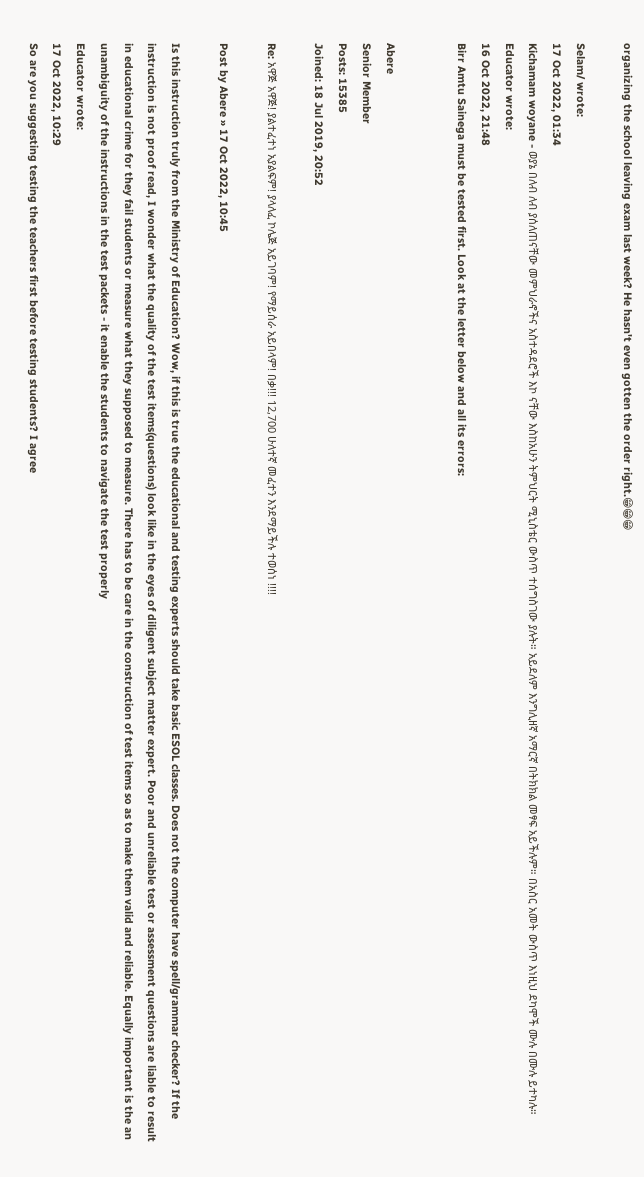organizing the school leaving exam last week? He hasn't even gotten the order right.😁😁😁

Selam/ wrote:
17 Oct 2022, 01:34
Kichamam woyane - ወያኔ በለብ ለብ ያሰለጠናቸው መምህራኖችና አስተዳደሮች እኮ ናቸው እስከአሁን ትምህርት ሚኒስቴር ውስጥ ተሰግስገው ያሉት። አይደለም እንግሊዘኛ አማርኛ በትክክል መፃፍ አይችሉም። በአስር አመት ውስጥ እነዚህ ደካሞች ሙሉ በሙሉ ይተካሉ።
Educator wrote:
16 Oct 2022, 21:48
Birr Amtu Sainega must be tested first. Look at the letter below and all its errors:


Abere
Senior Member
Posts: 15385
Joined: 18 Jul 2019, 20:52

Re: አዋጅ አዋጅ! ያልተፈተነ አያልፍም! ያላለፈ ኮሌጅ አይገባም! የማይሰራ አይበላም! በቃ!!! 12,700 ሁለተኛ መፈተን እንደማይችሉ ተወሰነ !!!!

Post by Abere » 17 Oct 2022, 10:45

Is this instruction truly from the Ministry of Education? Wow, if this is true the educational and testing experts should take basic ESOL classes. Does not the computer have spell/grammar checker? If the instruction is not proof read, I wonder what the quality of the test items(questions) look like in the eyes of diligent subject matter expert. Poor and unreliable test or assessment questions are liable to result in educational crime for they fail students or measure what they supposed to measure. There has to be care in the construction of test items so as to make them valid and reliable. Equally important is the an unambiguity of the instructions in the test packets - it enable the students to navigate the test properly
Educator wrote:
17 Oct 2022, 10:29
So are you suggesting testing the teachers first before testing students? I agree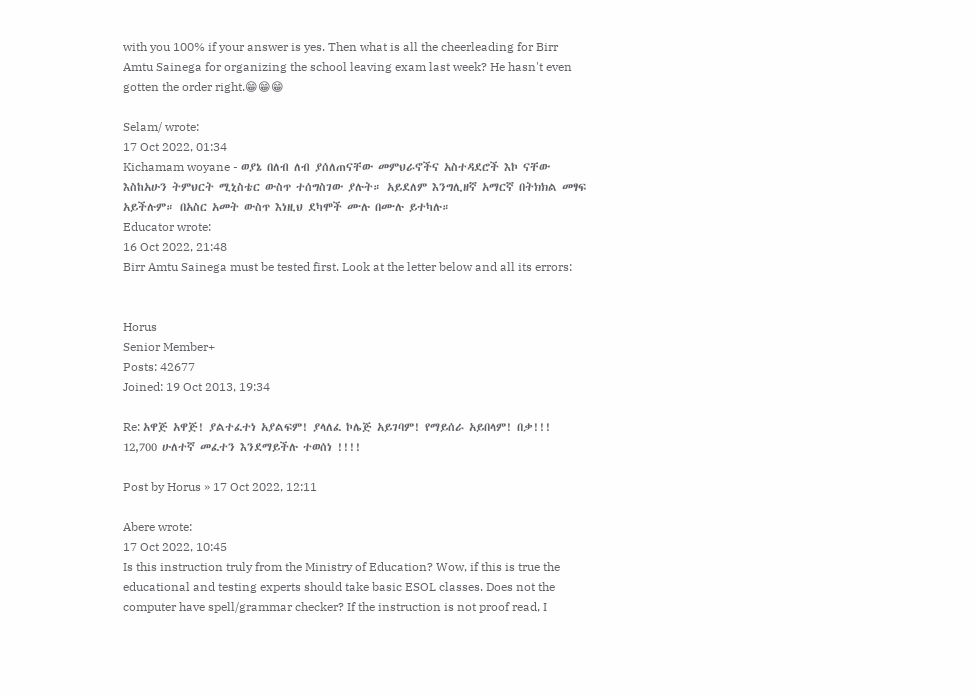with you 100% if your answer is yes. Then what is all the cheerleading for Birr Amtu Sainega for organizing the school leaving exam last week? He hasn't even gotten the order right.😁😁😁

Selam/ wrote:
17 Oct 2022, 01:34
Kichamam woyane - ወያኔ በለብ ለብ ያሰለጠናቸው መምህራኖችና አስተዳደሮች እኮ ናቸው እስከአሁን ትምህርት ሚኒስቴር ውስጥ ተሰግስገው ያሉት። አይደለም እንግሊዘኛ አማርኛ በትክክል መፃፍ አይችሉም። በአስር አመት ውስጥ እነዚህ ደካሞች ሙሉ በሙሉ ይተካሉ።
Educator wrote:
16 Oct 2022, 21:48
Birr Amtu Sainega must be tested first. Look at the letter below and all its errors:


Horus
Senior Member+
Posts: 42677
Joined: 19 Oct 2013, 19:34

Re: አዋጅ አዋጅ! ያልተፈተነ አያልፍም! ያላለፈ ኮሌጅ አይገባም! የማይሰራ አይበላም! በቃ!!! 12,700 ሁለተኛ መፈተን እንደማይችሉ ተወሰነ !!!!

Post by Horus » 17 Oct 2022, 12:11

Abere wrote:
17 Oct 2022, 10:45
Is this instruction truly from the Ministry of Education? Wow, if this is true the educational and testing experts should take basic ESOL classes. Does not the computer have spell/grammar checker? If the instruction is not proof read, I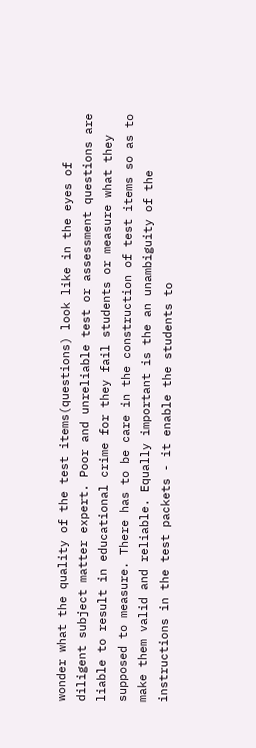wonder what the quality of the test items(questions) look like in the eyes of diligent subject matter expert. Poor and unreliable test or assessment questions are liable to result in educational crime for they fail students or measure what they supposed to measure. There has to be care in the construction of test items so as to make them valid and reliable. Equally important is the an unambiguity of the instructions in the test packets - it enable the students to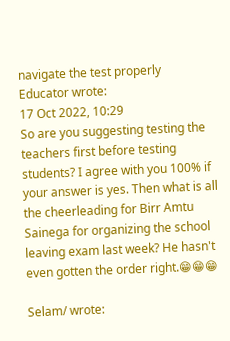navigate the test properly
Educator wrote:
17 Oct 2022, 10:29
So are you suggesting testing the teachers first before testing students? I agree with you 100% if your answer is yes. Then what is all the cheerleading for Birr Amtu Sainega for organizing the school leaving exam last week? He hasn't even gotten the order right.😁😁😁

Selam/ wrote: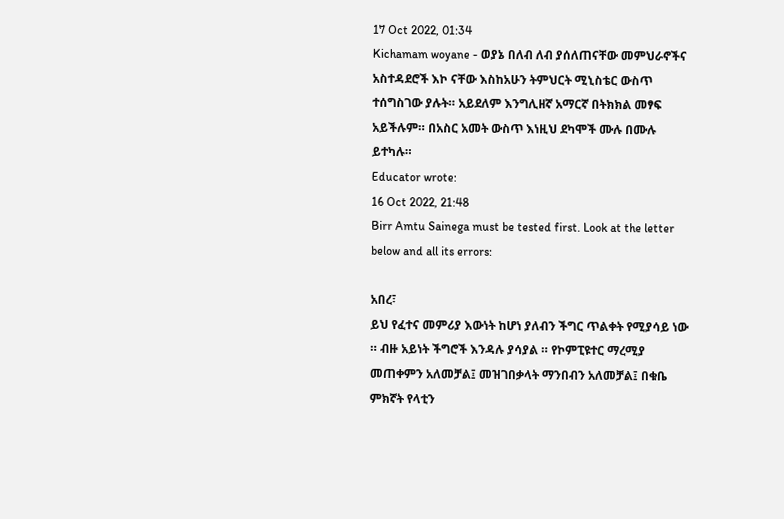17 Oct 2022, 01:34
Kichamam woyane - ወያኔ በለብ ለብ ያሰለጠናቸው መምህራኖችና አስተዳደሮች እኮ ናቸው እስከአሁን ትምህርት ሚኒስቴር ውስጥ ተሰግስገው ያሉት። አይደለም እንግሊዘኛ አማርኛ በትክክል መፃፍ አይችሉም። በአስር አመት ውስጥ እነዚህ ደካሞች ሙሉ በሙሉ ይተካሉ።
Educator wrote:
16 Oct 2022, 21:48
Birr Amtu Sainega must be tested first. Look at the letter below and all its errors:

አበረ፣
ይህ የፈተና መምሪያ እውነት ከሆነ ያለብን ችግር ጥልቀት የሚያሳይ ነው ። ብዙ አይነት ችግሮች እንዳሉ ያሳያል ። የኮምፒዩተር ማረሚያ መጠቀምን አለመቻል፤ መዝገበቃላት ማንበብን አለመቻል፤ በቁቤ ምክኛት የላቲን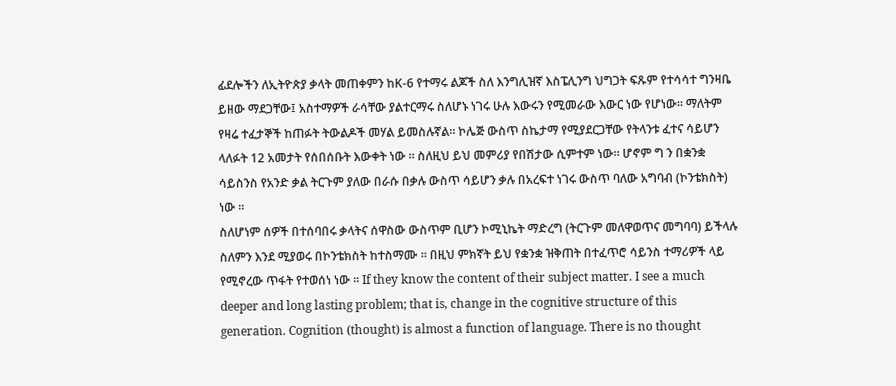ፊደሎችን ለኢትዮጵያ ቃላት መጠቀምን ከK-6 የተማሩ ልጆች ስለ እንግሊዝኛ እስፔሊንግ ህግጋት ፍጹም የተሳሳተ ግንዛቤ ይዘው ማደጋቸው፤ አስተማዎች ራሳቸው ያልተርማሩ ስለሆኑ ነገሩ ሁሉ እውሩን የሚመራው እውር ነው የሆነው። ማለትም የዛሬ ተፈታኞች ከጠፉት ትውልዶች መሃል ይመስሉኛል። ኮሌጅ ውስጥ ስኬታማ የሚያደርጋቸው የትላንቱ ፈተና ሳይሆን ላለፉት 12 አመታት የሰበሰቡት እውቀት ነው ። ስለዚህ ይህ መምሪያ የበሽታው ሲምተም ነው። ሆኖም ግ ን በቋንቋ ሳይስንስ የአንድ ቃል ትርጉም ያለው በራሱ በቃሉ ውስጥ ሳይሆን ቃሉ በአረፍተ ነገሩ ውስጥ ባለው አግባብ (ኮንቴክስት) ነው ።
ስለሆነም ሰዎች በተሰባበሩ ቃላትና ሰዋስው ውስጥም ቢሆን ኮሚኒኬት ማድረግ (ትርጉም መለዋወጥና መግባባ) ይችላሉ ስለምን እንደ ሚያወሩ በኮንቴክስት ከተስማሙ ። በዚህ ምክኛት ይህ የቋንቋ ዝቅጠት በተፈጥሮ ሳይንስ ተማሪዎች ላይ የሚኖረው ጥፋት የተወሰነ ነው ። If they know the content of their subject matter. I see a much deeper and long lasting problem; that is, change in the cognitive structure of this generation. Cognition (thought) is almost a function of language. There is no thought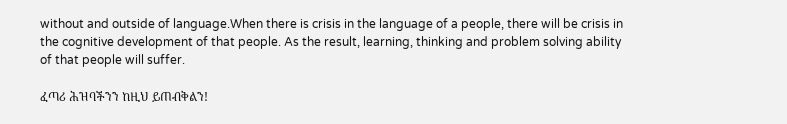without and outside of language.When there is crisis in the language of a people, there will be crisis in the cognitive development of that people. As the result, learning, thinking and problem solving ability of that people will suffer.

ፈጣሪ ሕዝባችንን ከዚህ ይጠብቅልን!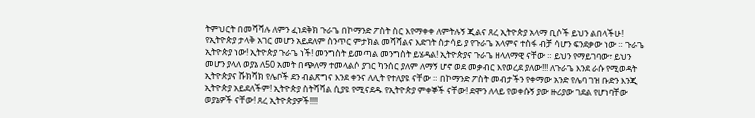ትምህርት በመሻሻሉ ለምን ፈነደቅክ ጉራጌ በኮማንድ ፖስት ስር እየማቀቀ ለምትሉኝ ጂልና ጸረ ኢትዮጵያ አላማ ቢሶች ይህን ልበላችሁ! የኢትዮጵያ ታላቅ አገር መሆን አይደለም ስንጥር ምታክል መሻሻልና እድገት ስታሳይ ያ የጉራጌ አላምና ተስፋ ብቻ ሳሆን ፍንደቃው ነው ። ጉራጌ ኢትዮጵያ ነው! ኢትዮጵያ ጉራጌ ነች! መንግስት ይመጣል መንግስት ይሄዳል! ኢትዮጵያና ጉራጌ ዘላለማዊ ናቸው ። ይህን የማይገባው፣ ይህን መሆን ያላለ ወያኔ ለ50 አመት በጭለማ ተመላልሶ ያገር ካንሰር ያለም ለማኝ ሆኖ ወደ መቃብር እየወረደ ያለው!!! ለጉራጌ እንደ ራሱ የሚወዳት ኢትዮጵያና ሹክሻክ የሌቦች ደን ብልጽግና እንደ ቀንና ለሊት የተለያዩ ናቸው ። በኮማንድ ፖስት መብታችን የቀማው አንድ የሌባ ገዝ ቡድን እንጂ ኢትዮጵያ አይደለችም! ኢትዮጵያ ስትሻሻል ሲያዩ የሚናደዱ የኢትዮጵያ ምቀኞች ናቸው! ደሞን ለላይ የወቀሱኝ ያው ዙሪያው ገደል የሆነባቸው ወያኔዎች ናቸው! ጸረ ኢትዮጵያዎች!!!!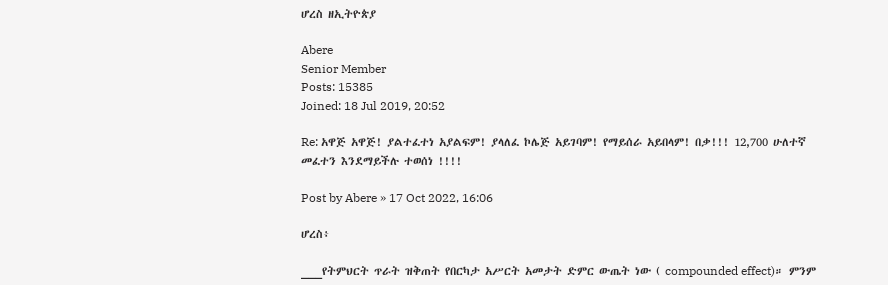ሆረስ ዘኢትዮጵያ

Abere
Senior Member
Posts: 15385
Joined: 18 Jul 2019, 20:52

Re: አዋጅ አዋጅ! ያልተፈተነ አያልፍም! ያላለፈ ኮሌጅ አይገባም! የማይሰራ አይበላም! በቃ!!! 12,700 ሁለተኛ መፈተን እንደማይችሉ ተወሰነ !!!!

Post by Abere » 17 Oct 2022, 16:06

ሆረስ፥

___የትምህርት ጥራት ዝቅጠት የበርካታ አሥርት አመታት ድምር ውጤት ነው ( compounded effect)። ምንም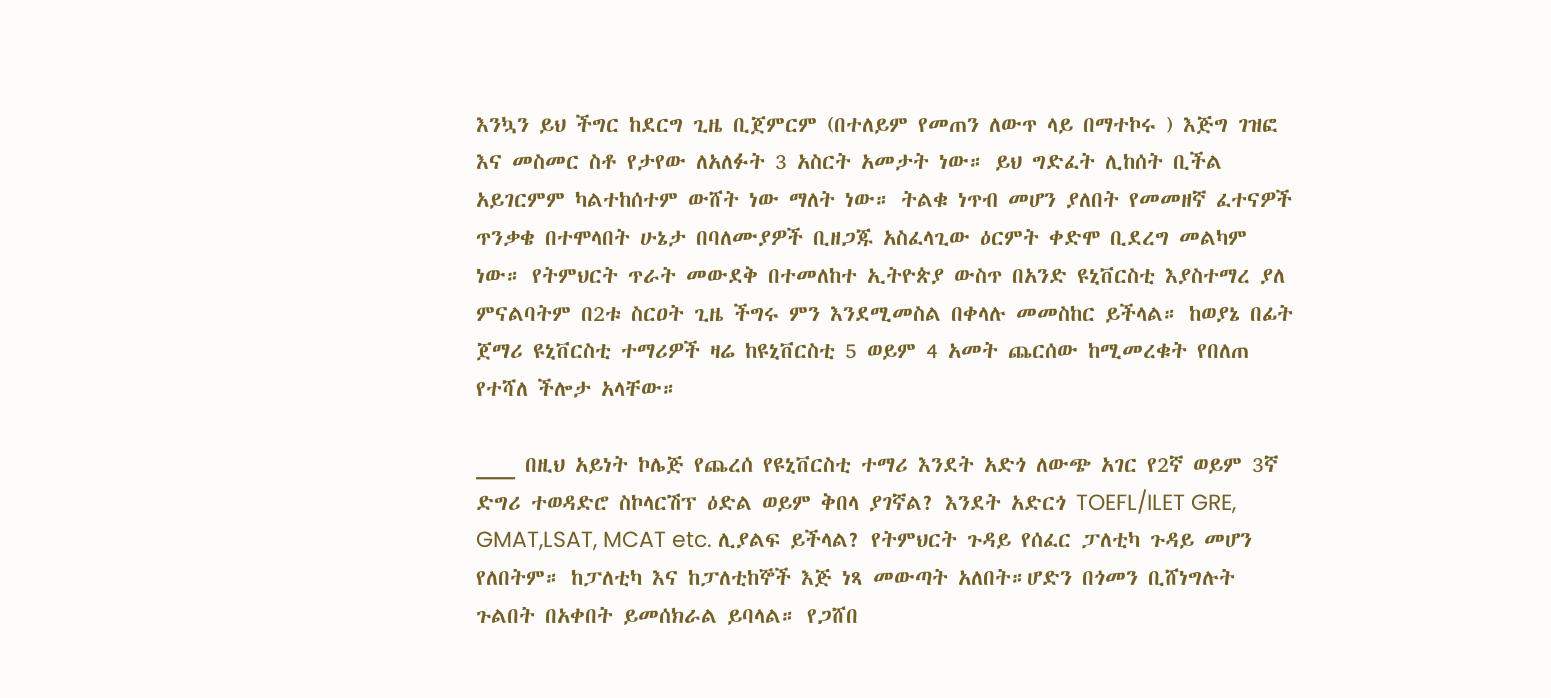እንኳን ይህ ችግር ከደርግ ጊዜ ቢጀምርም (በተለይም የመጠን ለውጥ ላይ በማተኮሩ ) እጅግ ገዝፎ እና መስመር ስቶ የታየው ለአለፉት 3 አስርት አመታት ነው። ይህ ግድፈት ሊከሰት ቢችል አይገርምም ካልተከሰተም ውሸት ነው ማለት ነው። ትልቁ ነጥብ መሆን ያለበት የመመዘኛ ፈተናዎች ጥንቃቄ በተሞላበት ሁኔታ በባለሙያዎች ቢዘጋጁ አስፈላጊው ዕርምት ቀድሞ ቢደረግ መልካም ነው። የትምህርት ጥራት መውደቅ በተመለከተ ኢትዮጵያ ውስጥ በአንድ ዩኒቨርስቲ እያስተማረ ያለ ምናልባትም በ2ቱ ስርዐት ጊዜ ችግሩ ምን እንደሚመስል በቀላሉ መመስከር ይችላል። ከወያኔ በፊት ጀማሪ ዩኒቨርስቲ ተማሪዎች ዛሬ ከዩኒቨርስቲ 5 ወይም 4 አመት ጨርሰው ከሚመረቁት የበለጠ የተሻለ ችሎታ አላቸው።

___ በዚህ አይነት ኮሌጅ የጨረሰ የዩኒቨርስቲ ተማሪ እንደት አድጎ ለውጭ አገር የ2ኛ ወይም 3ኛ ድግሪ ተወዳድሮ ስኮላርሽፕ ዕድል ወይም ቅበላ ያገኛል? እንደት አድርጎ TOEFL/ILET GRE, GMAT,LSAT, MCAT etc. ሊያልፍ ይችላል? የትምህርት ጉዳይ የሰፈር ፓለቲካ ጉዳይ መሆን የለበትም። ከፓለቲካ እና ከፓለቲከኞች እጅ ነጻ መውጣት አለበት።ሆድን በጎመን ቢሸነግሉት ጉልበት በአቀበት ይመሰክራል ይባላል። የጋሸበ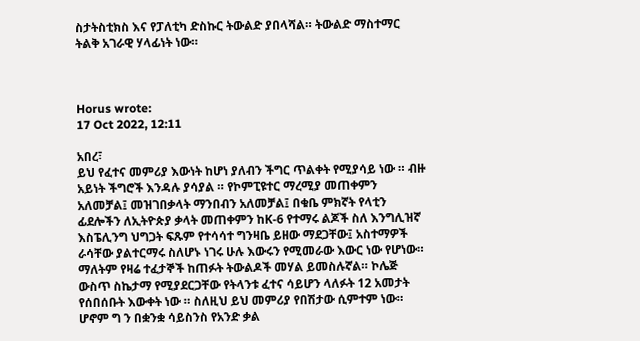ስታትስቲክስ እና የፓለቲካ ድስኩር ትውልድ ያበላሻል። ትውልድ ማስተማር ትልቅ አገራዊ ሃላፊነት ነው።



Horus wrote:
17 Oct 2022, 12:11

አበረ፣
ይህ የፈተና መምሪያ እውነት ከሆነ ያለብን ችግር ጥልቀት የሚያሳይ ነው ። ብዙ አይነት ችግሮች እንዳሉ ያሳያል ። የኮምፒዩተር ማረሚያ መጠቀምን አለመቻል፤ መዝገበቃላት ማንበብን አለመቻል፤ በቁቤ ምክኛት የላቲን ፊደሎችን ለኢትዮጵያ ቃላት መጠቀምን ከK-6 የተማሩ ልጆች ስለ እንግሊዝኛ እስፔሊንግ ህግጋት ፍጹም የተሳሳተ ግንዛቤ ይዘው ማደጋቸው፤ አስተማዎች ራሳቸው ያልተርማሩ ስለሆኑ ነገሩ ሁሉ እውሩን የሚመራው እውር ነው የሆነው። ማለትም የዛሬ ተፈታኞች ከጠፉት ትውልዶች መሃል ይመስሉኛል። ኮሌጅ ውስጥ ስኬታማ የሚያደርጋቸው የትላንቱ ፈተና ሳይሆን ላለፉት 12 አመታት የሰበሰቡት እውቀት ነው ። ስለዚህ ይህ መምሪያ የበሽታው ሲምተም ነው። ሆኖም ግ ን በቋንቋ ሳይስንስ የአንድ ቃል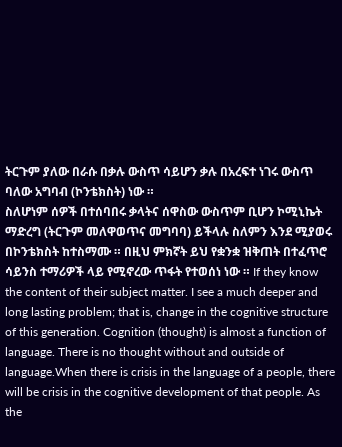ትርጉም ያለው በራሱ በቃሉ ውስጥ ሳይሆን ቃሉ በአረፍተ ነገሩ ውስጥ ባለው አግባብ (ኮንቴክስት) ነው ።
ስለሆነም ሰዎች በተሰባበሩ ቃላትና ሰዋስው ውስጥም ቢሆን ኮሚኒኬት ማድረግ (ትርጉም መለዋወጥና መግባባ) ይችላሉ ስለምን እንደ ሚያወሩ በኮንቴክስት ከተስማሙ ። በዚህ ምክኛት ይህ የቋንቋ ዝቅጠት በተፈጥሮ ሳይንስ ተማሪዎች ላይ የሚኖረው ጥፋት የተወሰነ ነው ። If they know the content of their subject matter. I see a much deeper and long lasting problem; that is, change in the cognitive structure of this generation. Cognition (thought) is almost a function of language. There is no thought without and outside of language.When there is crisis in the language of a people, there will be crisis in the cognitive development of that people. As the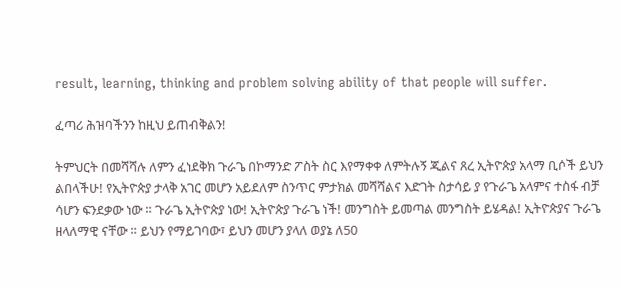result, learning, thinking and problem solving ability of that people will suffer.

ፈጣሪ ሕዝባችንን ከዚህ ይጠብቅልን!

ትምህርት በመሻሻሉ ለምን ፈነደቅክ ጉራጌ በኮማንድ ፖስት ስር እየማቀቀ ለምትሉኝ ጂልና ጸረ ኢትዮጵያ አላማ ቢሶች ይህን ልበላችሁ! የኢትዮጵያ ታላቅ አገር መሆን አይደለም ስንጥር ምታክል መሻሻልና እድገት ስታሳይ ያ የጉራጌ አላምና ተስፋ ብቻ ሳሆን ፍንደቃው ነው ። ጉራጌ ኢትዮጵያ ነው! ኢትዮጵያ ጉራጌ ነች! መንግስት ይመጣል መንግስት ይሄዳል! ኢትዮጵያና ጉራጌ ዘላለማዊ ናቸው ። ይህን የማይገባው፣ ይህን መሆን ያላለ ወያኔ ለ50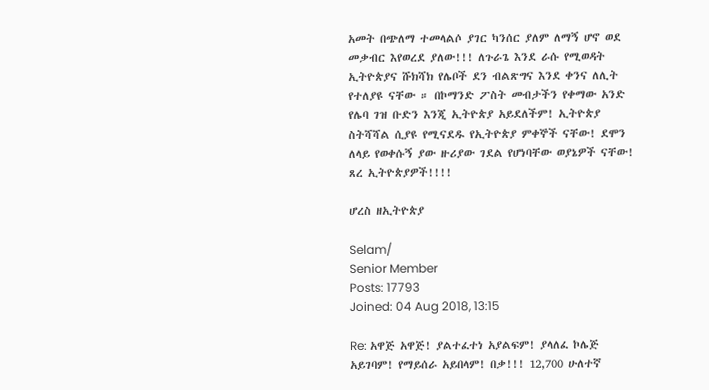አመት በጭለማ ተመላልሶ ያገር ካንሰር ያለም ለማኝ ሆኖ ወደ መቃብር እየወረደ ያለው!!! ለጉራጌ እንደ ራሱ የሚወዳት ኢትዮጵያና ሹክሻክ የሌቦች ደን ብልጽግና እንደ ቀንና ለሊት የተለያዩ ናቸው ። በኮማንድ ፖስት መብታችን የቀማው አንድ የሌባ ገዝ ቡድን እንጂ ኢትዮጵያ አይደለችም! ኢትዮጵያ ስትሻሻል ሲያዩ የሚናደዱ የኢትዮጵያ ምቀኞች ናቸው! ደሞን ለላይ የወቀሱኝ ያው ዙሪያው ገደል የሆነባቸው ወያኔዎች ናቸው! ጸረ ኢትዮጵያዎች!!!!

ሆረስ ዘኢትዮጵያ

Selam/
Senior Member
Posts: 17793
Joined: 04 Aug 2018, 13:15

Re: አዋጅ አዋጅ! ያልተፈተነ አያልፍም! ያላለፈ ኮሌጅ አይገባም! የማይሰራ አይበላም! በቃ!!! 12,700 ሁለተኛ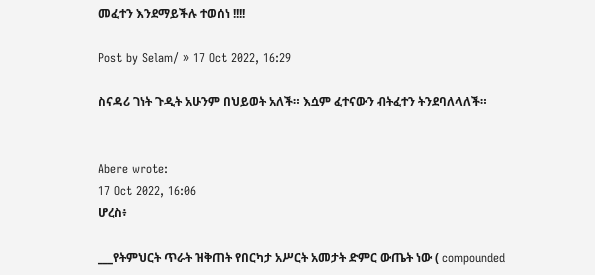መፈተን እንደማይችሉ ተወሰነ !!!!

Post by Selam/ » 17 Oct 2022, 16:29

ስናዳሪ ገነት ጉዲት አሁንም በህይወት አለች። እሷም ፈተናውን ብትፈተን ትንደባለላለች።


Abere wrote:
17 Oct 2022, 16:06
ሆረስ፥

___የትምህርት ጥራት ዝቅጠት የበርካታ አሥርት አመታት ድምር ውጤት ነው ( compounded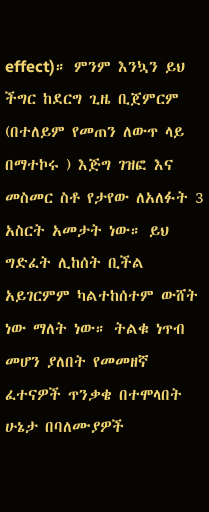effect)። ምንም እንኳን ይህ ችግር ከደርግ ጊዜ ቢጀምርም (በተለይም የመጠን ለውጥ ላይ በማተኮሩ ) እጅግ ገዝፎ እና መስመር ስቶ የታየው ለአለፉት 3 አስርት አመታት ነው። ይህ ግድፈት ሊከሰት ቢችል አይገርምም ካልተከሰተም ውሸት ነው ማለት ነው። ትልቁ ነጥብ መሆን ያለበት የመመዘኛ ፈተናዎች ጥንቃቄ በተሞላበት ሁኔታ በባለሙያዎች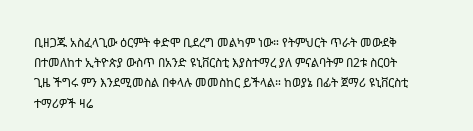ቢዘጋጁ አስፈላጊው ዕርምት ቀድሞ ቢደረግ መልካም ነው። የትምህርት ጥራት መውደቅ በተመለከተ ኢትዮጵያ ውስጥ በአንድ ዩኒቨርስቲ እያስተማረ ያለ ምናልባትም በ2ቱ ስርዐት ጊዜ ችግሩ ምን እንደሚመስል በቀላሉ መመስከር ይችላል። ከወያኔ በፊት ጀማሪ ዩኒቨርስቲ ተማሪዎች ዛሬ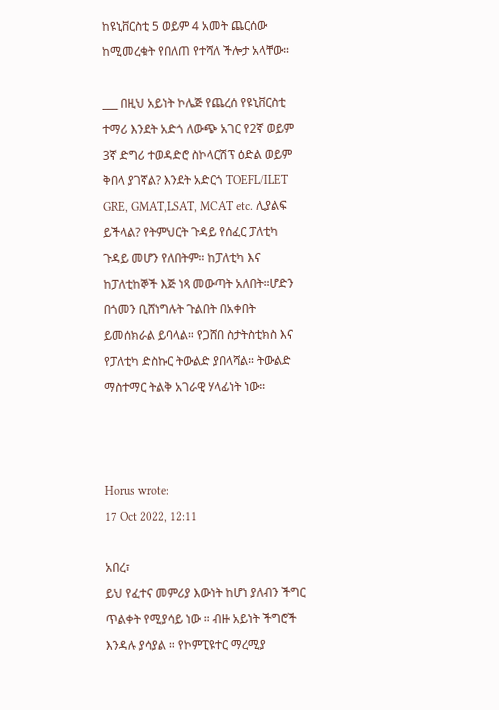ከዩኒቨርስቲ 5 ወይም 4 አመት ጨርሰው ከሚመረቁት የበለጠ የተሻለ ችሎታ አላቸው።

___ በዚህ አይነት ኮሌጅ የጨረሰ የዩኒቨርስቲ ተማሪ እንደት አድጎ ለውጭ አገር የ2ኛ ወይም 3ኛ ድግሪ ተወዳድሮ ስኮላርሽፕ ዕድል ወይም ቅበላ ያገኛል? እንደት አድርጎ TOEFL/ILET GRE, GMAT,LSAT, MCAT etc. ሊያልፍ ይችላል? የትምህርት ጉዳይ የሰፈር ፓለቲካ ጉዳይ መሆን የለበትም። ከፓለቲካ እና ከፓለቲከኞች እጅ ነጻ መውጣት አለበት።ሆድን በጎመን ቢሸነግሉት ጉልበት በአቀበት ይመሰክራል ይባላል። የጋሸበ ስታትስቲክስ እና የፓለቲካ ድስኩር ትውልድ ያበላሻል። ትውልድ ማስተማር ትልቅ አገራዊ ሃላፊነት ነው።



Horus wrote:
17 Oct 2022, 12:11

አበረ፣
ይህ የፈተና መምሪያ እውነት ከሆነ ያለብን ችግር ጥልቀት የሚያሳይ ነው ። ብዙ አይነት ችግሮች እንዳሉ ያሳያል ። የኮምፒዩተር ማረሚያ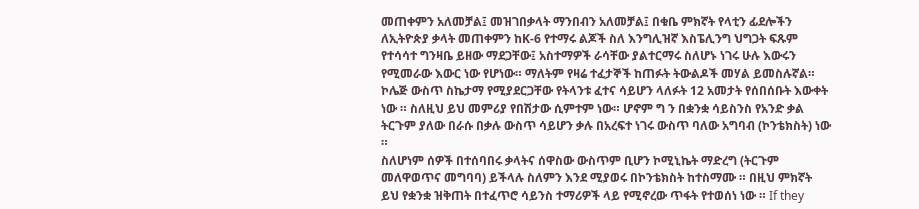መጠቀምን አለመቻል፤ መዝገበቃላት ማንበብን አለመቻል፤ በቁቤ ምክኛት የላቲን ፊደሎችን ለኢትዮጵያ ቃላት መጠቀምን ከK-6 የተማሩ ልጆች ስለ እንግሊዝኛ እስፔሊንግ ህግጋት ፍጹም የተሳሳተ ግንዛቤ ይዘው ማደጋቸው፤ አስተማዎች ራሳቸው ያልተርማሩ ስለሆኑ ነገሩ ሁሉ እውሩን የሚመራው እውር ነው የሆነው። ማለትም የዛሬ ተፈታኞች ከጠፉት ትውልዶች መሃል ይመስሉኛል። ኮሌጅ ውስጥ ስኬታማ የሚያደርጋቸው የትላንቱ ፈተና ሳይሆን ላለፉት 12 አመታት የሰበሰቡት እውቀት ነው ። ስለዚህ ይህ መምሪያ የበሽታው ሲምተም ነው። ሆኖም ግ ን በቋንቋ ሳይስንስ የአንድ ቃል ትርጉም ያለው በራሱ በቃሉ ውስጥ ሳይሆን ቃሉ በአረፍተ ነገሩ ውስጥ ባለው አግባብ (ኮንቴክስት) ነው ።
ስለሆነም ሰዎች በተሰባበሩ ቃላትና ሰዋስው ውስጥም ቢሆን ኮሚኒኬት ማድረግ (ትርጉም መለዋወጥና መግባባ) ይችላሉ ስለምን እንደ ሚያወሩ በኮንቴክስት ከተስማሙ ። በዚህ ምክኛት ይህ የቋንቋ ዝቅጠት በተፈጥሮ ሳይንስ ተማሪዎች ላይ የሚኖረው ጥፋት የተወሰነ ነው ። If they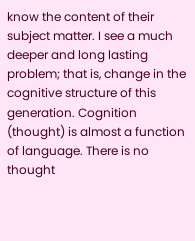know the content of their subject matter. I see a much deeper and long lasting problem; that is, change in the cognitive structure of this generation. Cognition (thought) is almost a function of language. There is no thought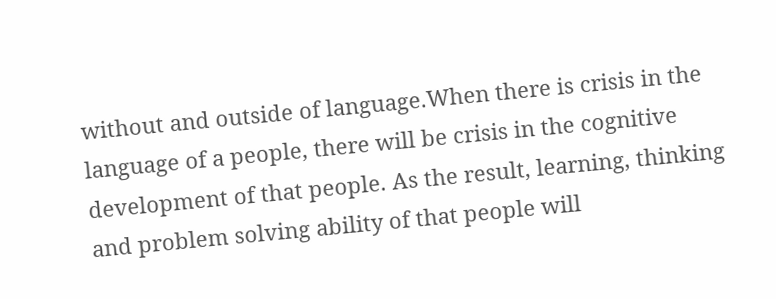without and outside of language.When there is crisis in the language of a people, there will be crisis in the cognitive development of that people. As the result, learning, thinking and problem solving ability of that people will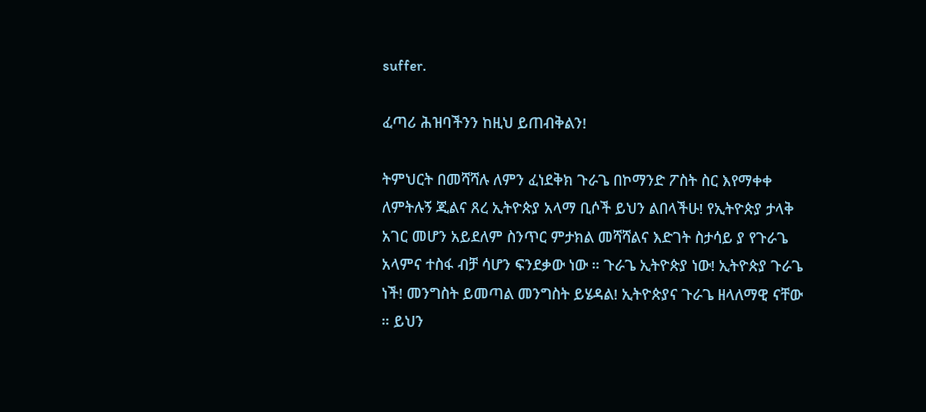suffer.

ፈጣሪ ሕዝባችንን ከዚህ ይጠብቅልን!

ትምህርት በመሻሻሉ ለምን ፈነደቅክ ጉራጌ በኮማንድ ፖስት ስር እየማቀቀ ለምትሉኝ ጂልና ጸረ ኢትዮጵያ አላማ ቢሶች ይህን ልበላችሁ! የኢትዮጵያ ታላቅ አገር መሆን አይደለም ስንጥር ምታክል መሻሻልና እድገት ስታሳይ ያ የጉራጌ አላምና ተስፋ ብቻ ሳሆን ፍንደቃው ነው ። ጉራጌ ኢትዮጵያ ነው! ኢትዮጵያ ጉራጌ ነች! መንግስት ይመጣል መንግስት ይሄዳል! ኢትዮጵያና ጉራጌ ዘላለማዊ ናቸው ። ይህን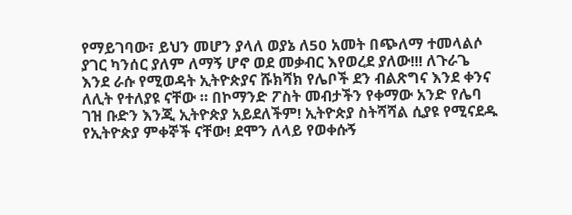የማይገባው፣ ይህን መሆን ያላለ ወያኔ ለ50 አመት በጭለማ ተመላልሶ ያገር ካንሰር ያለም ለማኝ ሆኖ ወደ መቃብር እየወረደ ያለው!!! ለጉራጌ እንደ ራሱ የሚወዳት ኢትዮጵያና ሹክሻክ የሌቦች ደን ብልጽግና እንደ ቀንና ለሊት የተለያዩ ናቸው ። በኮማንድ ፖስት መብታችን የቀማው አንድ የሌባ ገዝ ቡድን እንጂ ኢትዮጵያ አይደለችም! ኢትዮጵያ ስትሻሻል ሲያዩ የሚናደዱ የኢትዮጵያ ምቀኞች ናቸው! ደሞን ለላይ የወቀሱኝ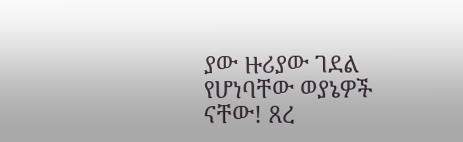ያው ዙሪያው ገደል የሆነባቸው ወያኔዎች ናቸው! ጸረ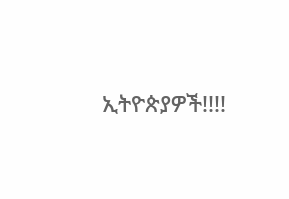ኢትዮጵያዎች!!!!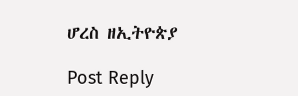ሆረስ ዘኢትዮጵያ

Post Reply